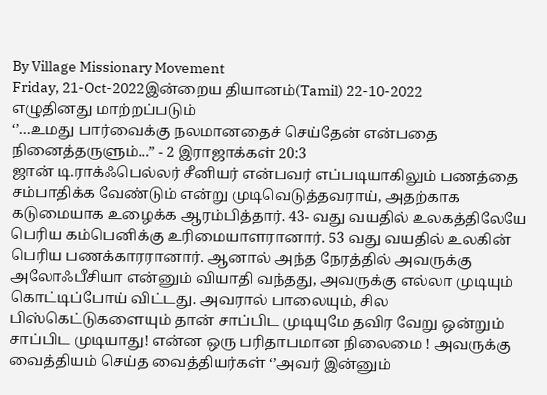By Village Missionary Movement
Friday, 21-Oct-2022இன்றைய தியானம்(Tamil) 22-10-2022
எழுதினது மாற்றப்படும்
‘’…உமது பார்வைக்கு நலமானதைச் செய்தேன் என்பதை நினைத்தருளும்...” - 2 இராஜாக்கள் 20:3
ஜான் டி.ராக்ஃபெல்லர் சீனியர் என்பவர் எப்படியாகிலும் பணத்தை சம்பாதிக்க வேண்டும் என்று முடிவெடுத்தவராய், அதற்காக கடுமையாக உழைக்க ஆரம்பித்தார். 43- வது வயதில் உலகத்திலேயே பெரிய கம்பெனிக்கு உரிமையாளரானார். 53 வது வயதில் உலகின் பெரிய பணக்காரரானார். ஆனால் அந்த நேரத்தில் அவருக்கு அலோஃபீசியா என்னும் வியாதி வந்தது, அவருக்கு எல்லா முடியும் கொட்டிப்போய் விட்டது. அவரால் பாலையும், சில பிஸ்கெட்டுகளையும் தான் சாப்பிட முடியுமே தவிர வேறு ஒன்றும் சாப்பிட முடியாது! என்ன ஒரு பரிதாபமான நிலைமை ! அவருக்கு வைத்தியம் செய்த வைத்தியர்கள் ‘’அவர் இன்னும்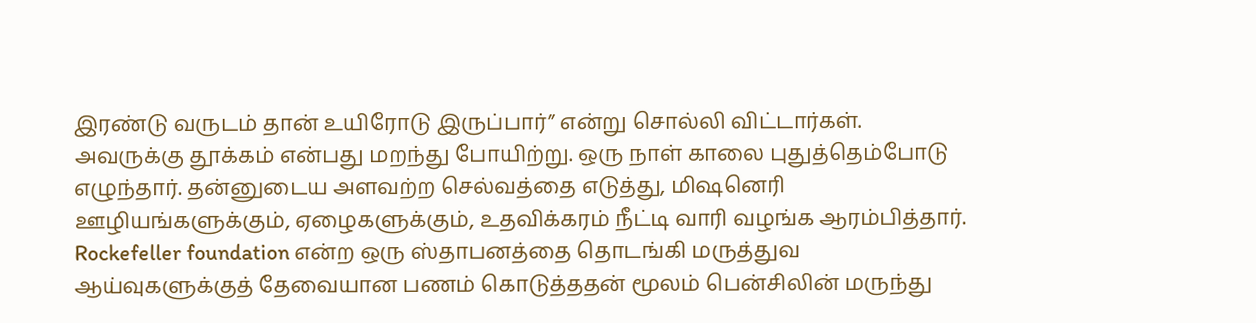இரண்டு வருடம் தான் உயிரோடு இருப்பார்” என்று சொல்லி விட்டார்கள். அவருக்கு தூக்கம் என்பது மறந்து போயிற்று. ஒரு நாள் காலை புதுத்தெம்போடு எழுந்தார். தன்னுடைய அளவற்ற செல்வத்தை எடுத்து, மிஷனெரி ஊழியங்களுக்கும், ஏழைகளுக்கும், உதவிக்கரம் நீட்டி வாரி வழங்க ஆரம்பித்தார். Rockefeller foundation என்ற ஒரு ஸ்தாபனத்தை தொடங்கி மருத்துவ ஆய்வுகளுக்குத் தேவையான பணம் கொடுத்ததன் மூலம் பென்சிலின் மருந்து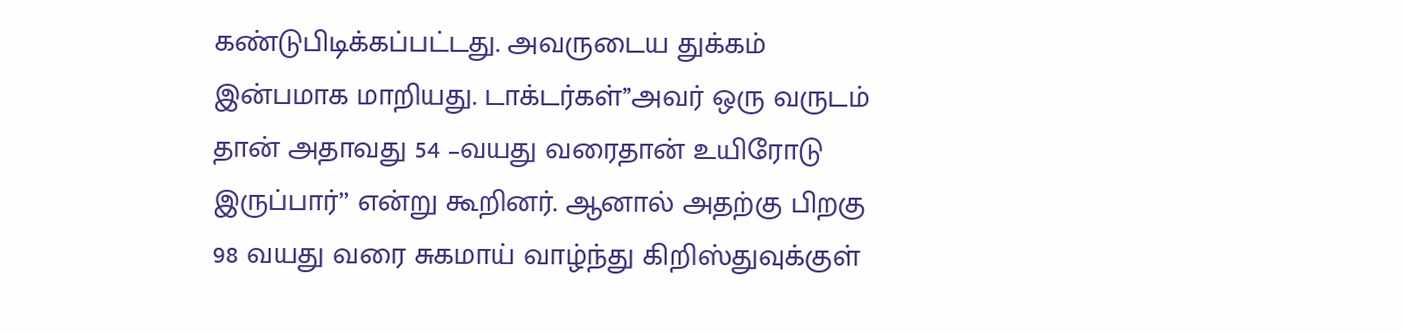கண்டுபிடிக்கப்பட்டது. அவருடைய துக்கம் இன்பமாக மாறியது. டாக்டர்கள்’’அவர் ஒரு வருடம் தான் அதாவது 54 –வயது வரைதான் உயிரோடு இருப்பார்’’ என்று கூறினர். ஆனால் அதற்கு பிறகு 98 வயது வரை சுகமாய் வாழ்ந்து கிறிஸ்துவுக்குள்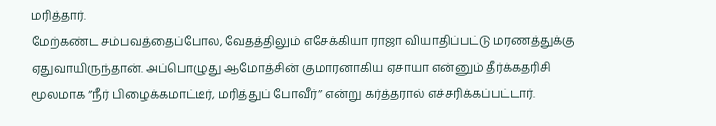மரித்தார்.
மேற்கண்ட சம்பவத்தைப்போல, வேதத்திலும் எசேக்கியா ராஜா வியாதிப்பட்டு மரணத்துக்கு ஏதுவாயிருந்தான். அப்பொழுது ஆமோத்சின் குமாரனாகிய ஏசாயா என்னும் தீர்க்கதரிசி மூலமாக ‘’நீர் பிழைக்கமாட்டீர், மரித்துப் போவீர்’’ என்று கர்த்தரால் எச்சரிக்கப்பட்டார்.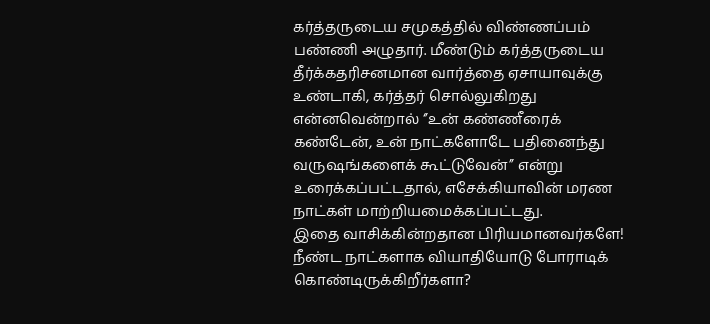கர்த்தருடைய சமுகத்தில் விண்ணப்பம் பண்ணி அழுதார். மீண்டும் கர்த்தருடைய தீர்க்கதரிசனமான வார்த்தை ஏசாயாவுக்கு உண்டாகி, கர்த்தர் சொல்லுகிறது என்னவென்றால் ‘’உன் கண்ணீரைக் கண்டேன், உன் நாட்களோடே பதினைந்து வருஷங்களைக் கூட்டுவேன்’’ என்று உரைக்கப்பட்டதால், எசேக்கியாவின் மரண நாட்கள் மாற்றியமைக்கப்பட்டது.
இதை வாசிக்கின்றதான பிரியமானவர்களே! நீண்ட நாட்களாக வியாதியோடு போராடிக் கொண்டிருக்கிறீர்களா?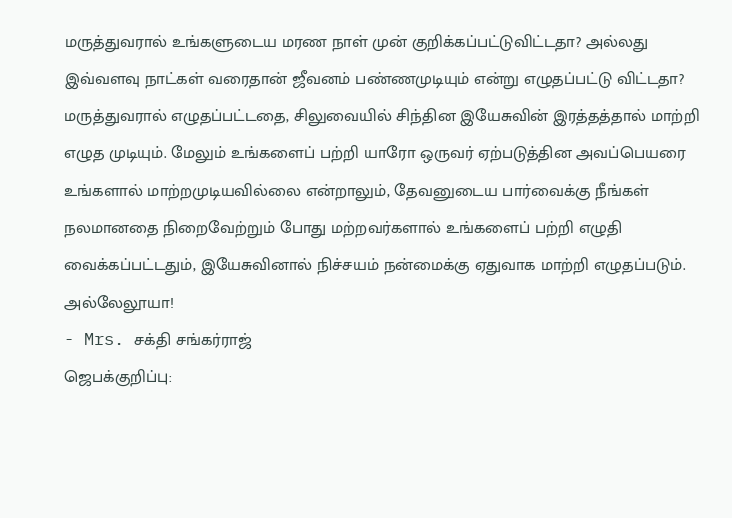மருத்துவரால் உங்களுடைய மரண நாள் முன் குறிக்கப்பட்டுவிட்டதா? அல்லது இவ்வளவு நாட்கள் வரைதான் ஜீவனம் பண்ணமுடியும் என்று எழுதப்பட்டு விட்டதா? மருத்துவரால் எழுதப்பட்டதை, சிலுவையில் சிந்தின இயேசுவின் இரத்தத்தால் மாற்றி எழுத முடியும். மேலும் உங்களைப் பற்றி யாரோ ஒருவர் ஏற்படுத்தின அவப்பெயரை உங்களால் மாற்றமுடியவில்லை என்றாலும், தேவனுடைய பார்வைக்கு நீங்கள் நலமானதை நிறைவேற்றும் போது மற்றவர்களால் உங்களைப் பற்றி எழுதி வைக்கப்பட்டதும், இயேசுவினால் நிச்சயம் நன்மைக்கு ஏதுவாக மாற்றி எழுதப்படும். அல்லேலூயா!
- Mrs. சக்தி சங்கர்ராஜ்
ஜெபக்குறிப்பு: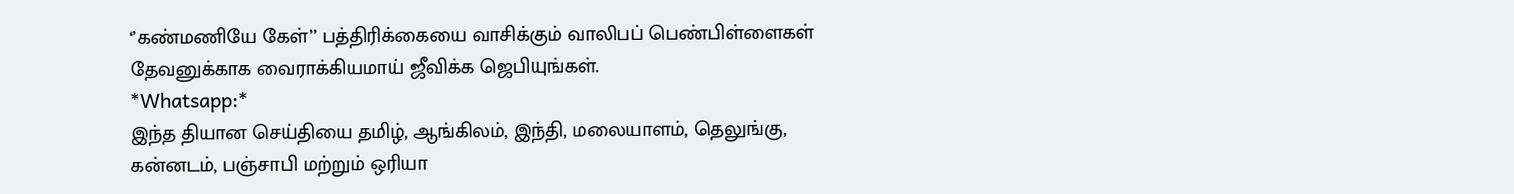‘’கண்மணியே கேள்’’ பத்திரிக்கையை வாசிக்கும் வாலிபப் பெண்பிள்ளைகள் தேவனுக்காக வைராக்கியமாய் ஜீவிக்க ஜெபியுங்கள்.
*Whatsapp:*
இந்த தியான செய்தியை தமிழ், ஆங்கிலம், இந்தி, மலையாளம், தெலுங்கு, கன்னடம், பஞ்சாபி மற்றும் ஒரியா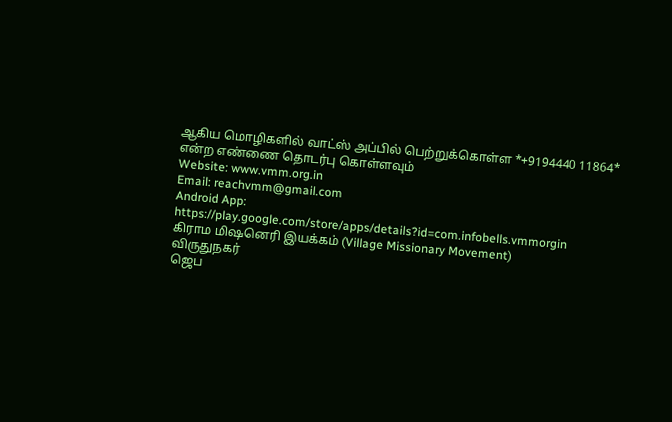ஆகிய மொழிகளில் வாட்ஸ் அப்பில் பெற்றுக்கொள்ள *+9194440 11864* என்ற எண்ணை தொடர்பு கொள்ளவும்
Website: www.vmm.org.in
Email: reachvmm@gmail.com
Android App: https://play.google.com/store/apps/details?id=com.infobells.vmmorgin
கிராம மிஷனெரி இயக்கம் (Village Missionary Movement)
விருதுநகர்
ஜெப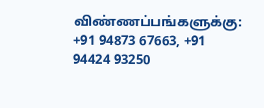விண்ணப்பங்களுக்கு: +91 94873 67663, +91 94424 93250